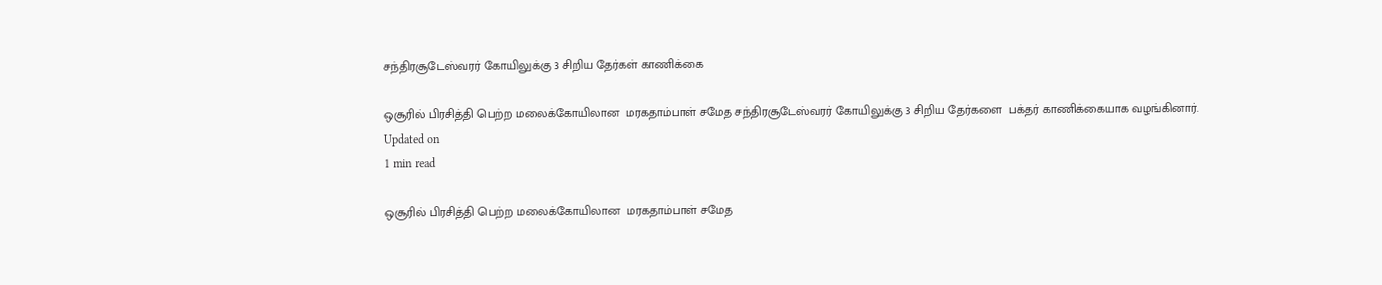சந்திரசூடேஸ்வரர் கோயிலுக்கு 3 சிறிய தேர்கள் காணிக்கை

ஒசூரில் பிரசித்தி பெற்ற மலைக்கோயிலான  மரகதாம்பாள் சமேத சந்திரசூடேஸ்வரர் கோயிலுக்கு 3 சிறிய தேர்களை  பக்தர் காணிக்கையாக வழங்கினார்.
Updated on
1 min read

ஒசூரில் பிரசித்தி பெற்ற மலைக்கோயிலான  மரகதாம்பாள் சமேத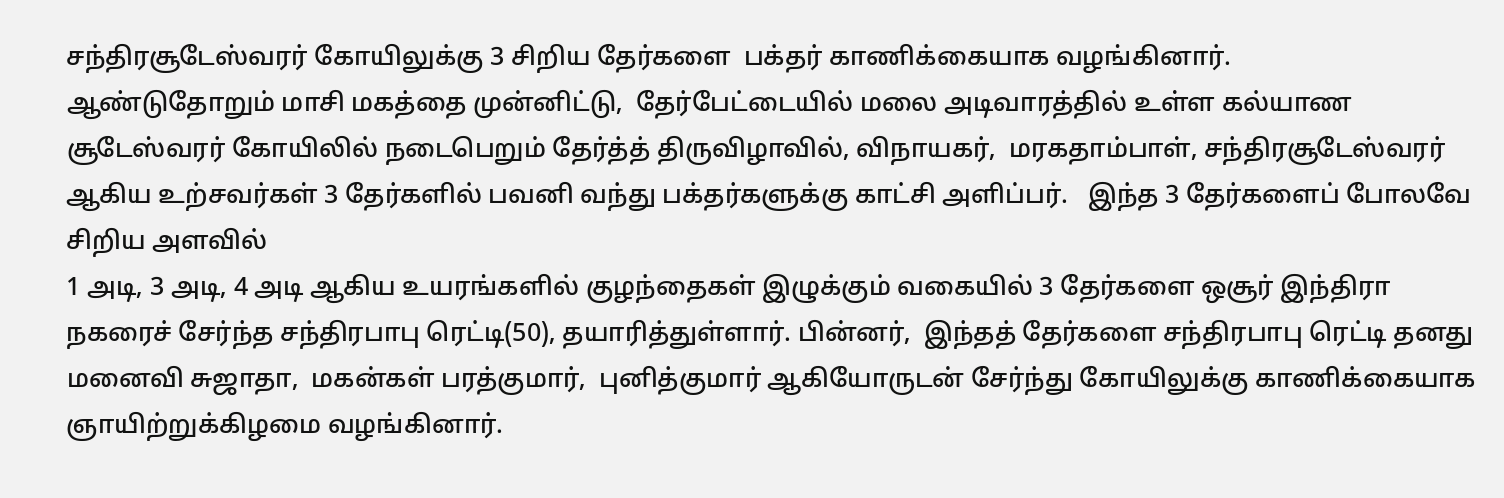சந்திரசூடேஸ்வரர் கோயிலுக்கு 3 சிறிய தேர்களை  பக்தர் காணிக்கையாக வழங்கினார்.
ஆண்டுதோறும் மாசி மகத்தை முன்னிட்டு,  தேர்பேட்டையில் மலை அடிவாரத்தில் உள்ள கல்யாண சூடேஸ்வரர் கோயிலில் நடைபெறும் தேர்த்த் திருவிழாவில், விநாயகர்,  மரகதாம்பாள், சந்திரசூடேஸ்வரர் ஆகிய உற்சவர்கள் 3 தேர்களில் பவனி வந்து பக்தர்களுக்கு காட்சி அளிப்பர்.   இந்த 3 தேர்களைப் போலவே  சிறிய அளவில்
1 அடி, 3 அடி, 4 அடி ஆகிய உயரங்களில் குழந்தைகள் இழுக்கும் வகையில் 3 தேர்களை ஒசூர் இந்திரா நகரைச் சேர்ந்த சந்திரபாபு ரெட்டி(50), தயாரித்துள்ளார். பின்னர்,  இந்தத் தேர்களை சந்திரபாபு ரெட்டி தனது மனைவி சுஜாதா,  மகன்கள் பரத்குமார்,  புனித்குமார் ஆகியோருடன் சேர்ந்து கோயிலுக்கு காணிக்கையாக ஞாயிற்றுக்கிழமை வழங்கினார்.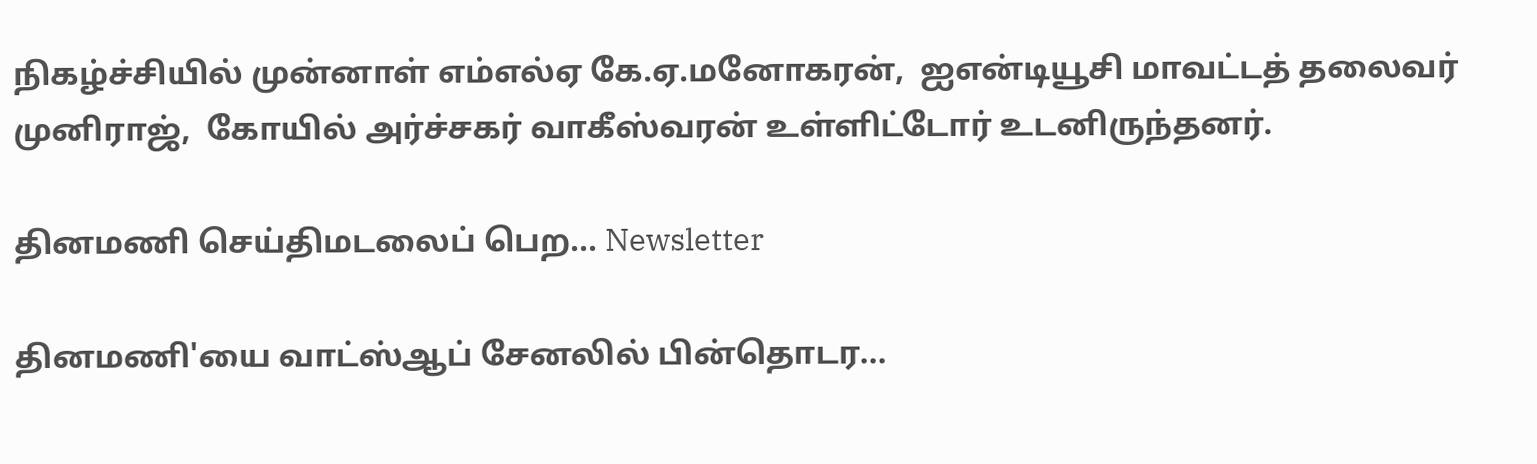நிகழ்ச்சியில் முன்னாள் எம்எல்ஏ கே.ஏ.மனோகரன்,  ஐஎன்டியூசி மாவட்டத் தலைவர் முனிராஜ்,  கோயில் அர்ச்சகர் வாகீஸ்வரன் உள்ளிட்டோர் உடனிருந்தனர்.

தினமணி செய்திமடலைப் பெற... Newsletter

தினமணி'யை வாட்ஸ்ஆப் சேனலில் பின்தொடர...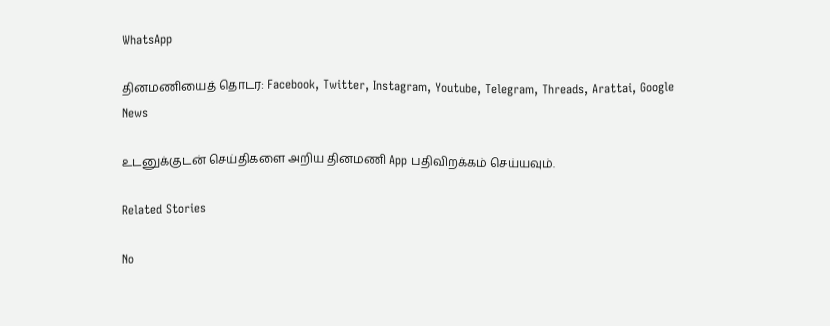WhatsApp

தினமணியைத் தொடர: Facebook, Twitter, Instagram, Youtube, Telegram, Threads, Arattai, Google News

உடனுக்குடன் செய்திகளை அறிய தினமணி App பதிவிறக்கம் செய்யவும்.

Related Stories

No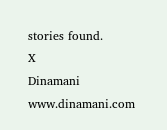stories found.
X
Dinamani
www.dinamani.com